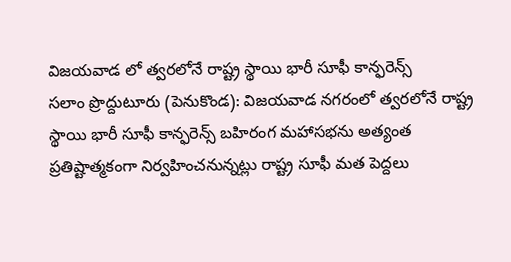విజయవాడ లో త్వరలోనే రాష్ట్ర స్థాయి భారీ సూఫీ కాన్ఫరెన్స్
సలాం ప్రొద్దుటూరు (పెనుకొండ): విజయవాడ నగరంలో త్వరలోనే రాష్ట్ర స్థాయి భారీ సూఫీ కాన్ఫరెన్స్ బహిరంగ మహాసభను అత్యంత ప్రతిష్టాత్మకంగా నిర్వహించనున్నట్లు రాష్ట్ర సూఫీ మత పెద్దలు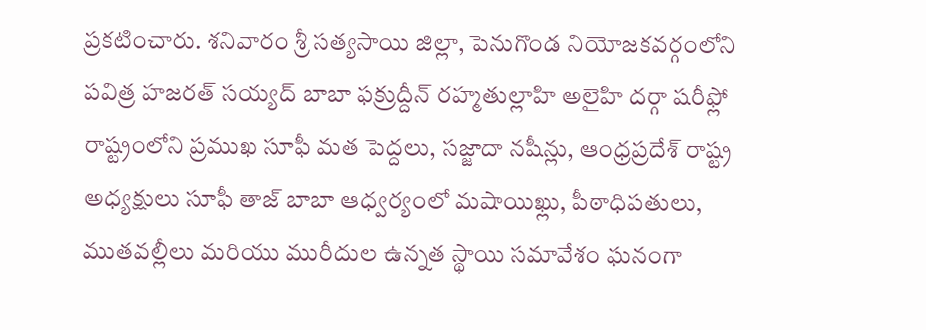ప్రకటించారు. శనివారం శ్రీ సత్యసాయి జిల్లా, పెనుగొండ నియోజకవర్గంలోని పవిత్ర హజరత్ సయ్యద్ బాబా ఫక్రుద్దీన్ రహ్మతుల్లాహి అలైహి దర్గా షరీఫ్లో రాష్ట్రంలోని ప్రముఖ సూఫీ మత పెద్దలు, సజ్జాదా నషీన్లు, ఆంధ్రప్రదేశ్ రాష్ట్ర అధ్యక్షులు సూఫీ తాజ్ బాబా ఆధ్వర్యంలో మషాయిఖ్లు, పీఠాధిపతులు, ముతవల్లీలు మరియు మురీదుల ఉన్నత స్థాయి సమావేశం ఘనంగా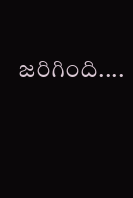జరిగింది....